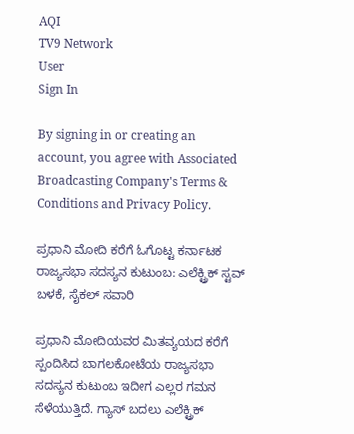AQI
TV9 Network
User
Sign In

By signing in or creating an account, you agree with Associated Broadcasting Company's Terms & Conditions and Privacy Policy.

ಪ್ರಧಾನಿ ಮೋದಿ ಕರೆಗೆ ಓಗೊಟ್ಟ ಕರ್ನಾಟಕ ರಾಜ್ಯಸಭಾ ಸದಸ್ಯನ ಕುಟುಂಬ: ಎಲೆಕ್ಟ್ರಿಕ್ ಸ್ಟವ್ ಬಳಕೆ, ಸೈಕಲ್ ಸವಾರಿ

ಪ್ರಧಾನಿ ಮೋದಿಯವರ ಮಿತವ್ಯಯದ ಕರೆಗೆ ಸ್ಪಂದಿಸಿದ ಬಾಗಲಕೋಟೆಯ ರಾಜ್ಯಸಭಾ ಸದಸ್ಯನ ಕುಟುಂಬ ಇದೀಗ ಎಲ್ಲರ ಗಮನ ಸೆಳೆಯುತ್ತಿದೆ. ಗ್ಯಾಸ್ ಬದಲು ಎಲೆಕ್ಟ್ರಿಕ್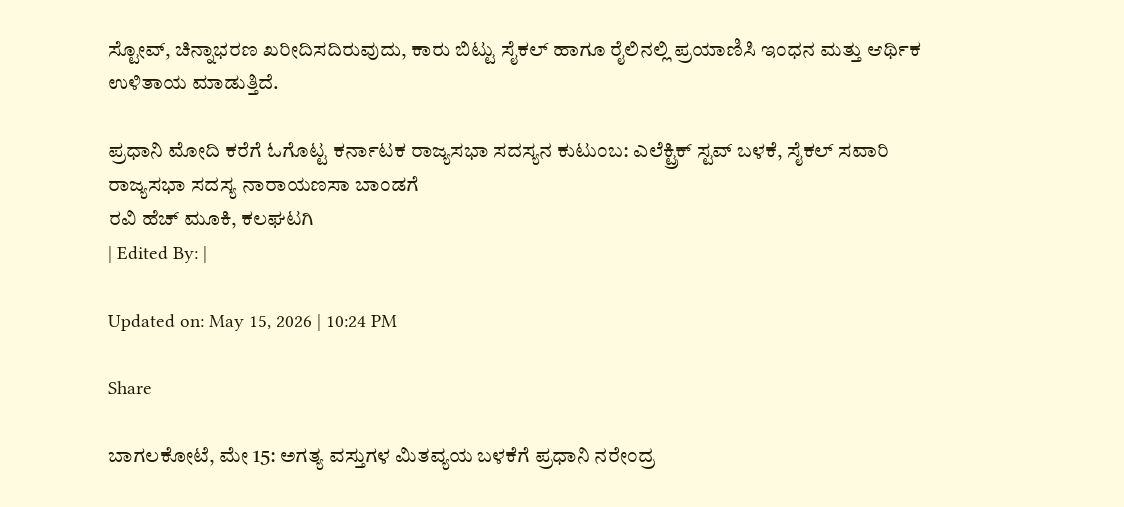ಸ್ಟೋವ್, ಚಿನ್ನಾಭರಣ ಖರೀದಿಸದಿರುವುದು, ಕಾರು ಬಿಟ್ಟು ಸೈಕಲ್ ಹಾಗೂ ರೈಲಿನಲ್ಲಿ ಪ್ರಯಾಣಿಸಿ ಇಂಧನ ಮತ್ತು ಆರ್ಥಿಕ ಉಳಿತಾಯ ಮಾಡುತ್ತಿದೆ.

ಪ್ರಧಾನಿ ಮೋದಿ ಕರೆಗೆ ಓಗೊಟ್ಟ ಕರ್ನಾಟಕ ರಾಜ್ಯಸಭಾ ಸದಸ್ಯನ ಕುಟುಂಬ: ಎಲೆಕ್ಟ್ರಿಕ್ ಸ್ಟವ್ ಬಳಕೆ, ಸೈಕಲ್ ಸವಾರಿ
ರಾಜ್ಯಸಭಾ ಸದಸ್ಯ ನಾರಾಯಣಸಾ ಬಾಂಡಗೆ
ರವಿ ಹೆಚ್ ಮೂಕಿ, ಕಲಘಟಗಿ
| Edited By: |

Updated on: May 15, 2026 | 10:24 PM

Share

ಬಾಗಲಕೋಟೆ, ಮೇ 15: ಅಗತ್ಯ ವಸ್ತುಗಳ ಮಿತವ್ಯಯ ಬಳಕೆಗೆ ಪ್ರಧಾನಿ ನರೇಂದ್ರ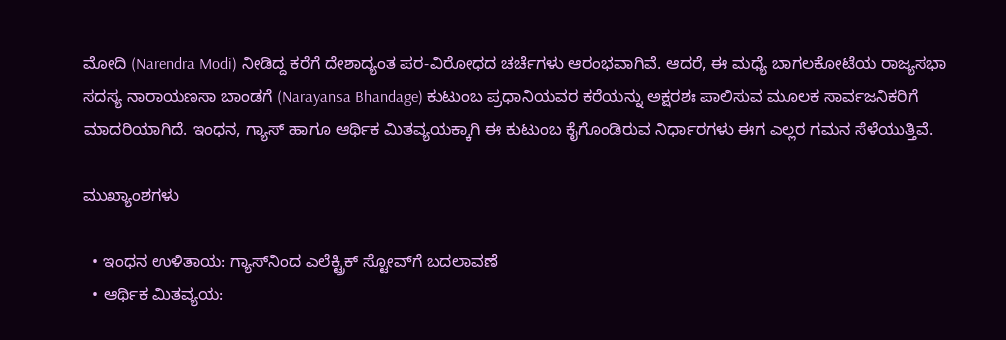ಮೋದಿ (Narendra Modi) ನೀಡಿದ್ದ ಕರೆಗೆ ದೇಶಾದ್ಯಂತ ಪರ-ವಿರೋಧದ ಚರ್ಚೆಗಳು ಆರಂಭವಾಗಿವೆ. ಆದರೆ, ಈ ಮಧ್ಯೆ ಬಾಗಲಕೋಟೆಯ ರಾಜ್ಯಸಭಾ ಸದಸ್ಯ ನಾರಾಯಣಸಾ ಬಾಂಡಗೆ (Narayansa Bhandage) ಕುಟುಂಬ ಪ್ರಧಾನಿಯವರ ಕರೆಯನ್ನು ಅಕ್ಷರಶಃ ಪಾಲಿಸುವ ಮೂಲಕ ಸಾರ್ವಜನಿಕರಿಗೆ ಮಾದರಿಯಾಗಿದೆ. ಇಂಧನ, ಗ್ಯಾಸ್ ಹಾಗೂ ಆರ್ಥಿಕ ಮಿತವ್ಯಯಕ್ಕಾಗಿ ಈ ಕುಟುಂಬ ಕೈಗೊಂಡಿರುವ ನಿರ್ಧಾರಗಳು ಈಗ ಎಲ್ಲರ ಗಮನ ಸೆಳೆಯುತ್ತಿವೆ.

ಮುಖ್ಯಾಂಶಗಳು

  • ಇಂಧನ ಉಳಿತಾಯ: ಗ್ಯಾಸ್‌ನಿಂದ ಎಲೆಕ್ಟ್ರಿಕ್ ಸ್ಟೋವ್‌ಗೆ ಬದಲಾವಣೆ
  • ಆರ್ಥಿಕ ಮಿತವ್ಯಯ: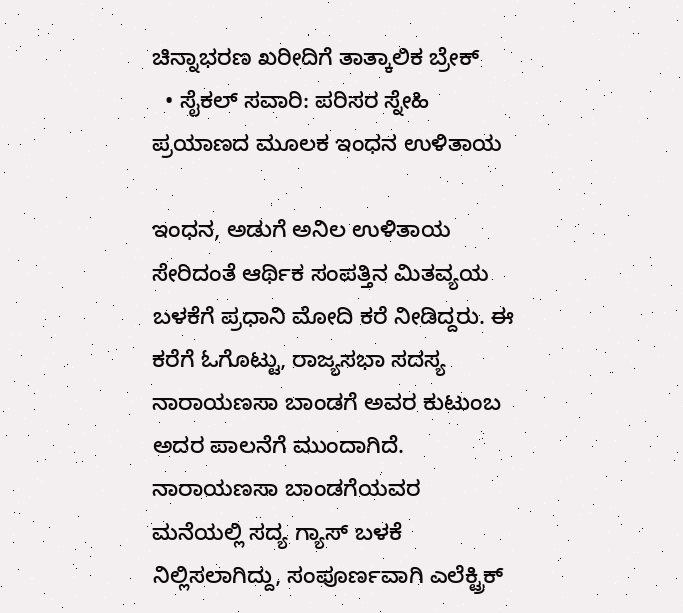ಚಿನ್ನಾಭರಣ ಖರೀದಿಗೆ ತಾತ್ಕಾಲಿಕ ಬ್ರೇಕ್
  • ಸೈಕಲ್ ಸವಾರಿ: ಪರಿಸರ ಸ್ನೇಹಿ ಪ್ರಯಾಣದ ಮೂಲಕ ಇಂಧನ ಉಳಿತಾಯ

ಇಂಧನ, ಅಡುಗೆ ಅನಿಲ ಉಳಿತಾಯ ಸೇರಿದಂತೆ ಆರ್ಥಿಕ ಸಂಪತ್ತಿನ ಮಿತವ್ಯಯ ಬಳಕೆಗೆ ಪ್ರಧಾನಿ ಮೋದಿ ಕರೆ ನೀಡಿದ್ದರು. ಈ ಕರೆಗೆ ಓಗೊಟ್ಟು, ರಾಜ್ಯಸಭಾ ಸದಸ್ಯ ನಾರಾಯಣಸಾ ಬಾಂಡಗೆ ಅವರ ಕುಟುಂಬ ಅದರ ಪಾಲನೆಗೆ ಮುಂದಾಗಿದೆ. ನಾರಾಯಣಸಾ ಬಾಂಡಗೆಯವರ ಮನೆಯಲ್ಲಿ ಸದ್ಯ ಗ್ಯಾಸ್ ಬಳಕೆ ನಿಲ್ಲಿಸಲಾಗಿದ್ದು, ಸಂಪೂರ್ಣವಾಗಿ ಎಲೆಕ್ಟ್ರಿಕ್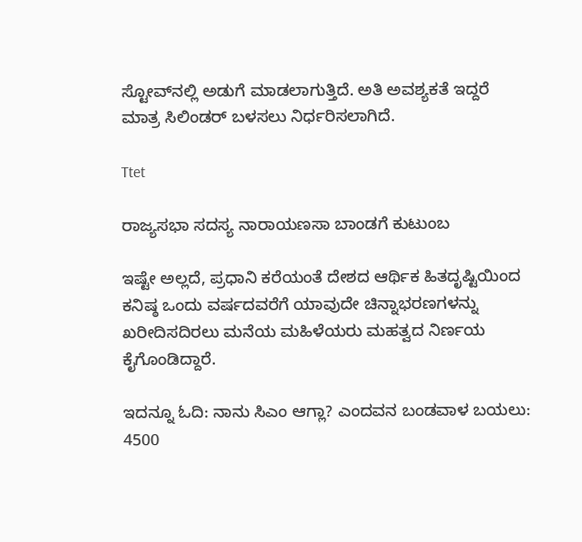ಸ್ಟೋವ್‌ನಲ್ಲಿ ಅಡುಗೆ ಮಾಡಲಾಗುತ್ತಿದೆ. ಅತಿ ಅವಶ್ಯಕತೆ ಇದ್ದರೆ ಮಾತ್ರ ಸಿಲಿಂಡರ್ ಬಳಸಲು ನಿರ್ಧರಿಸಲಾಗಿದೆ.

Ttet

ರಾಜ್ಯಸಭಾ ಸದಸ್ಯ ನಾರಾಯಣಸಾ ಬಾಂಡಗೆ ಕುಟುಂಬ

ಇಷ್ಟೇ ಅಲ್ಲದೆ, ಪ್ರಧಾನಿ ಕರೆಯಂತೆ ದೇಶದ ಆರ್ಥಿಕ ಹಿತದೃಷ್ಟಿಯಿಂದ ಕನಿಷ್ಠ ಒಂದು ವರ್ಷದವರೆಗೆ ಯಾವುದೇ ಚಿನ್ನಾಭರಣಗಳನ್ನು ಖರೀದಿಸದಿರಲು ಮನೆಯ ಮಹಿಳೆಯರು ಮಹತ್ವದ ನಿರ್ಣಯ ಕೈಗೊಂಡಿದ್ದಾರೆ.

ಇದನ್ನೂ ಓದಿ: ನಾನು ಸಿಎಂ ಆಗ್ಲಾ? ಎಂದವನ ಬಂಡವಾಳ ಬಯಲು: 4500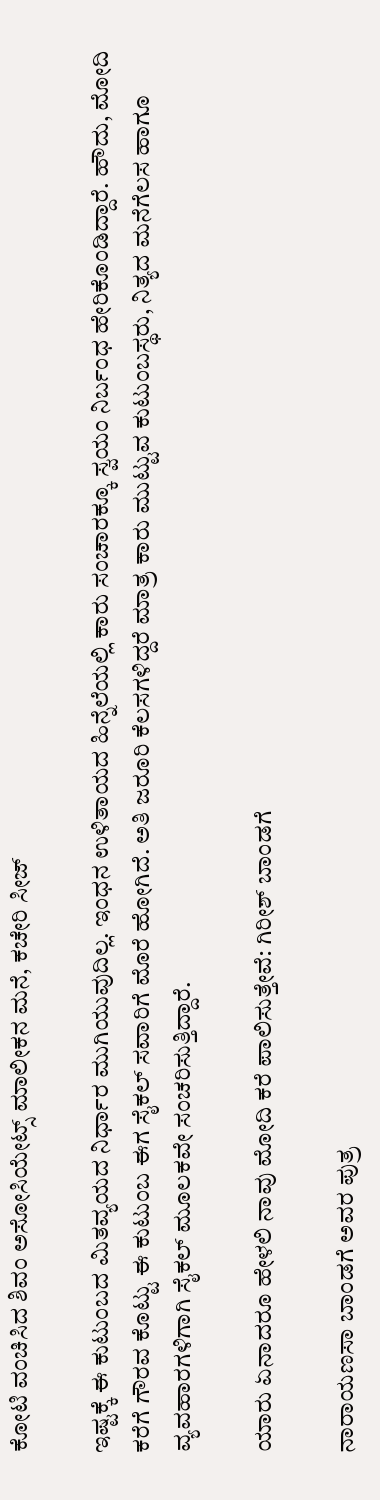ಕೋಟಿ ವಂಚಿಸಿದ ಶಿವಂ ಅಸೋಸಿಯೇಟ್ಸ್ ಮಾಲೀಕನ ಮನೆ, ಕಚೇರಿ ಸೀಜ್

ಇಷ್ಟಕ್ಕೆ ಈ ಕುಟುಂಬದ ಮಿತವ್ಯಯದ ನಿರ್ಧಾರ ಮುಗಿಯುವುದಿಲ್ಲ. ಇಂಧನ ಉಳಿತಾಯದ ಹಿನ್ನೆಲೆಯಲ್ಲಿ ಕಾರು ಸಂಚಾರಕ್ಕೂ ಸ್ವಯಂ ನಿರ್ಬಂಧ ಹೇರಿಕೊಂಡಿದ್ದಾರೆ. ಹೌದು, ಮೋದಿ ಕರೆಗೆ ಗೌರವ ಕೊಟ್ಟು ಈ ಕುಟುಂಬ ಈಗ ಸೈಕಲ್ ಸವಾರಿಗೆ ಮೊರೆ ಹೋಗಿದೆ. ಅತಿ ಜರೂರಿ ಕೆಲಸಗಳಿದ್ದರೆ ಮಾತ್ರ ಕಾರು ಮುಟ್ಟುವ ಕುಟುಂಬಸ್ಥರು, ನಿತ್ಯದ ಮನೆಗೆಲಸ ಹಾಗೂ ವ್ಯವಹಾರಗಳಿಗಾಗಿ ಸೈಕಲ್ ಮೂಲಕವೇ ಸಂಚರಿಸುತ್ತಿದ್ದಾರೆ.

ಯಾರು ಏನಾದರೂ ಹೇಳಲಿ ನಾವು ಮೋದಿ ಕರೆ ಪಾಲಿಸುತ್ತೇವೆ: ಗಿರೀಶ್ ಬಾಂಡಗೆ

ನಾರಾಯಣಸಾ ಬಾಂಡಗೆ ಅವರ ಪುತ್ರ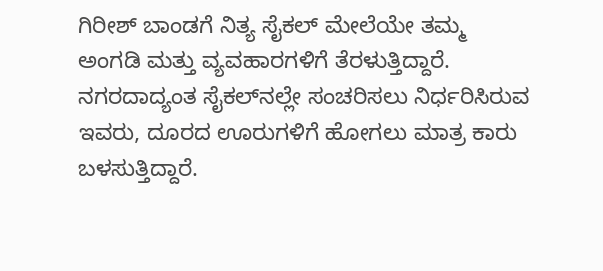ಗಿರೀಶ್ ಬಾಂಡಗೆ ನಿತ್ಯ ಸೈಕಲ್ ಮೇಲೆಯೇ ತಮ್ಮ ಅಂಗಡಿ ಮತ್ತು ವ್ಯವಹಾರಗಳಿಗೆ ತೆರಳುತ್ತಿದ್ದಾರೆ. ನಗರದಾದ್ಯಂತ ಸೈಕಲ್‌ನಲ್ಲೇ ಸಂಚರಿಸಲು ನಿರ್ಧರಿಸಿರುವ ಇವರು, ದೂರದ ಊರುಗಳಿಗೆ ಹೋಗಲು ಮಾತ್ರ ಕಾರು ಬಳಸುತ್ತಿದ್ದಾರೆ.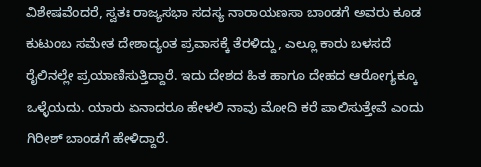ವಿಶೇಷವೆಂದರೆ, ಸ್ವತಃ ರಾಜ್ಯಸಭಾ ಸದಸ್ಯ ನಾರಾಯಣಸಾ ಬಾಂಡಗೆ ಅವರು ಕೂಡ ಕುಟುಂಬ ಸಮೇತ ದೇಶಾದ್ಯಂತ ಪ್ರವಾಸಕ್ಕೆ ತೆರಳಿದ್ದು, ಎಲ್ಲೂ ಕಾರು ಬಳಸದೆ ರೈಲಿನಲ್ಲೇ ಪ್ರಯಾಣಿಸುತ್ತಿದ್ದಾರೆ. ಇದು ದೇಶದ ಹಿತ ಹಾಗೂ ದೇಹದ ಆರೋಗ್ಯಕ್ಕೂ ಒಳ್ಳೆಯದು. ಯಾರು ಏನಾದರೂ ಹೇಳಲಿ ನಾವು ಮೋದಿ ಕರೆ ಪಾಲಿಸುತ್ತೇವೆ ಎಂದು ಗಿರೀಶ್ ಬಾಂಡಗೆ ಹೇಳಿದ್ದಾರೆ.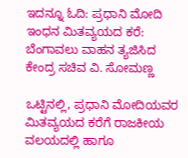ಇದನ್ನೂ ಓದಿ: ಪ್ರಧಾನಿ ಮೋದಿ ಇಂಧನ ಮಿತವ್ಯಯದ ಕರೆ: ಬೆಂಗಾವಲು ವಾಹನ ತ್ಯಜಿಸಿದ ಕೇಂದ್ರ ಸಚಿವ ವಿ. ಸೋಮಣ್ಣ

ಒಟ್ಟಿನಲ್ಲಿ, ಪ್ರಧಾನಿ ಮೋದಿಯವರ ಮಿತವ್ಯಯದ ಕರೆಗೆ ರಾಜಕೀಯ ವಲಯದಲ್ಲಿ ಹಾಗೂ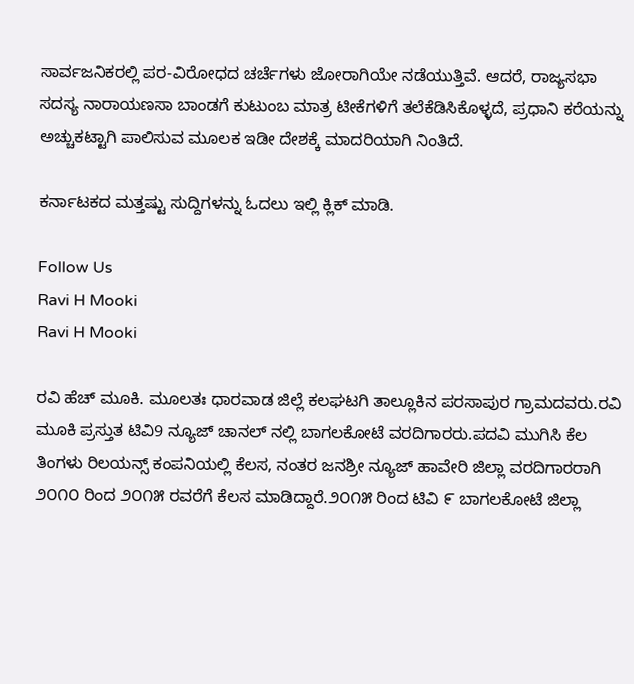ಸಾರ್ವಜನಿಕರಲ್ಲಿ ಪರ-ವಿರೋಧದ ಚರ್ಚೆಗಳು ಜೋರಾಗಿಯೇ ನಡೆಯುತ್ತಿವೆ. ಆದರೆ, ರಾಜ್ಯಸಭಾ ಸದಸ್ಯ ನಾರಾಯಣಸಾ ಬಾಂಡಗೆ ಕುಟುಂಬ ಮಾತ್ರ ಟೀಕೆಗಳಿಗೆ ತಲೆಕೆಡಿಸಿಕೊಳ್ಳದೆ, ಪ್ರಧಾನಿ ಕರೆಯನ್ನು ಅಚ್ಚುಕಟ್ಟಾಗಿ ಪಾಲಿಸುವ ಮೂಲಕ ಇಡೀ ದೇಶಕ್ಕೆ ಮಾದರಿಯಾಗಿ ನಿಂತಿದೆ.

ಕರ್ನಾಟಕದ ಮತ್ತಷ್ಟು ಸುದ್ದಿಗಳನ್ನು ಓದಲು ಇಲ್ಲಿ ಕ್ಲಿಕ್ ಮಾಡಿ.

Follow Us
Ravi H Mooki
Ravi H Mooki

ರವಿ ಹೆಚ್ ಮೂಕಿ. ಮೂಲತಃ ಧಾರವಾಡ ಜಿಲ್ಲೆ ಕಲಘಟಗಿ ತಾಲ್ಲೂಕಿನ ಪರಸಾಪುರ ಗ್ರಾಮದವರು.ರವಿ ಮೂಕಿ ಪ್ರಸ್ತುತ ಟಿವಿ9 ನ್ಯೂಜ್ ಚಾನಲ್‌ ನಲ್ಲಿ ಬಾಗಲಕೋಟೆ ವರದಿಗಾರರು.ಪದವಿ ಮುಗಿಸಿ ಕೆಲ ತಿಂಗಳು ರಿಲಯನ್ಸ್ ಕಂಪನಿಯಲ್ಲಿ ಕೆಲಸ, ನಂತರ ಜನಶ್ರೀ ನ್ಯೂಜ್‌ ಹಾವೇರಿ ಜಿಲ್ಲಾ ವರದಿಗಾರರಾಗಿ ೨೦೧೦ ರಿಂದ ೨೦೧೫ ರವರೆಗೆ ಕೆಲಸ ಮಾಡಿದ್ದಾರೆ.೨೦೧೫ ರಿಂದ‌ ಟಿವಿ ೯ ಬಾಗಲಕೋಟೆ ಜಿಲ್ಲಾ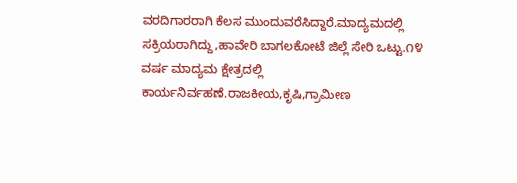ವರದಿಗಾರರಾಗಿ ‌ಕೆಲಸ ಮುಂದುವರೆಸಿದ್ದಾರೆ.ಮಾದ್ಯಮದಲ್ಲಿ ಸಕ್ರಿಯರಾಗಿದ್ದು,ಹಾವೇರಿ ಬಾಗಲಕೋಟೆ ಜಿಲ್ಲೆ ಸೇರಿ ಒಟ್ಟು.೧೪ ವರ್ಷ ಮಾದ್ಯಮ ಕ್ಷೇತ್ರದಲ್ಲಿ ಕಾರ್ಯನಿರ್ವಹಣೆ.ರಾಜಕೀಯ,ಕೃಷಿ,ಗ್ರಾಮೀಣ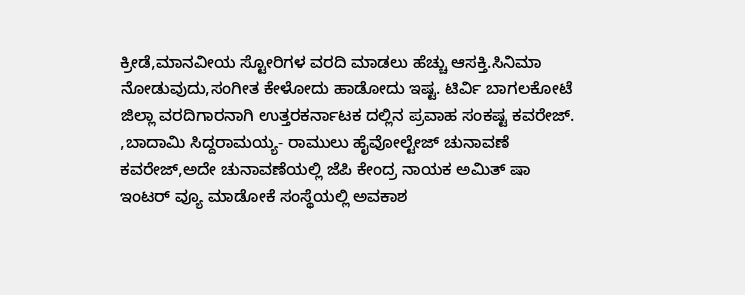ಕ್ರೀಡೆ,ಮಾನವೀಯ ಸ್ಟೋರಿಗಳ ವರದಿ ಮಾಡಲು ಹೆಚ್ಚು ಆಸಕ್ತಿ.ಸಿನಿಮಾ ನೋಡುವುದು,ಸಂಗೀತ ಕೇಳೋದು ಹಾಡೋದು ಇಷ್ಟ. ಟಿರ್ವಿ ಬಾಗಲಕೋಟೆ ಜಿಲ್ಲಾ ವರದಿಗಾರನಾಗಿ ಉತ್ತರಕರ್ನಾಟಕ ದಲ್ಲಿನ ಪ್ರವಾಹ ಸಂಕಷ್ಟ ಕವರೇಜ್. ,ಬಾದಾಮಿ ಸಿದ್ದರಾಮಯ್ಯ- ರಾಮುಲು ಹೈವೋಲ್ಟೇಜ್ ಚುನಾವಣೆ ಕವರೇಜ್,ಅದೇ ಚುನಾವಣೆಯಲ್ಲಿ ಜೆಪಿ ಕೇಂದ್ರ ನಾಯಕ ಅಮಿತ್ ಷಾ ಇಂಟರ್ ವ್ಯೂ ಮಾಡೋಕೆ ಸಂಸ್ಥೆಯಲ್ಲಿ ಅವಕಾಶ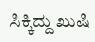ಸಿಕ್ಕಿದ್ದು ಖುಷಿ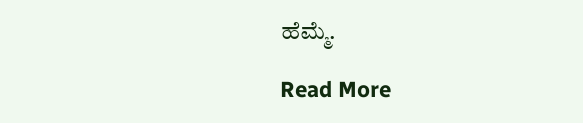ಹೆಮ್ಮೆ.

Read More